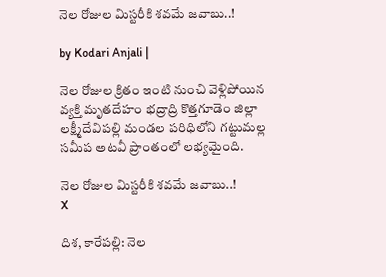నెల రోజుల మిస్టరీకి శవమే జవాబు..!

by Kodari Anjali |

నెల రోజుల క్రితం ఇంటి నుంచి వెళ్లిపోయిన వ్యక్తి మృతదేహం భద్రాద్రి కొత్తగూడెం జిల్లా లక్ష్మీదేవిపల్లి మండల పరిధిలోని గట్టుమల్ల సమీప అటవీ ప్రాంతంలో లభ్యమైంది.

నెల రోజుల మిస్టరీకి శవమే జవాబు..!
X

దిశ, కారేపల్లి: నెల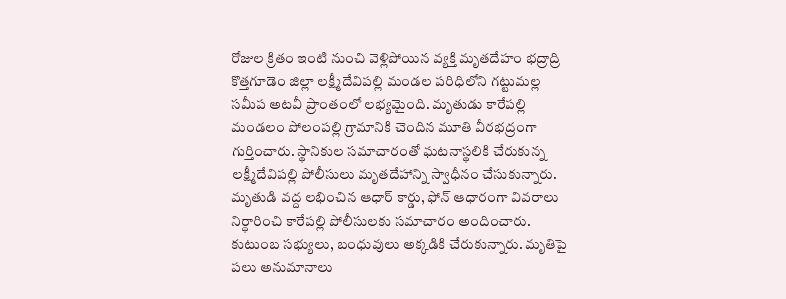రోజుల క్రితం ఇంటి నుంచి వెళ్లిపోయిన వ్యక్తి మృతదేహం భద్రాద్రి కొత్తగూడెం జిల్లా లక్ష్మీదేవిపల్లి మండల పరిధిలోని గట్టుమల్ల సమీప అటవీ ప్రాంతంలో లభ్యమైంది. మృతుడు కారేపల్లి మండలం పోలంపల్లి గ్రామానికి చెందిన మూతి వీరభద్రంగా గుర్తించారు. స్థానికుల సమాచారంతో ఘటనాస్థలికి చేరుకున్న లక్ష్మీదేవిపల్లి పోలీసులు మృతదేహాన్ని స్వాధీనం చేసుకున్నారు. మృతుడి వద్ద లభించిన ఆధార్ కార్డు, ఫోన్ ఆధారంగా వివరాలు నిర్ధారించి కారేపల్లి పోలీసులకు సమాచారం అందించారు. కుటుంబ సభ్యులు, బంధువులు అక్కడికి చేరుకున్నారు. మృతిపై పలు అనుమానాలు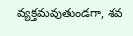వ్యక్తమవుతుండగా, శవ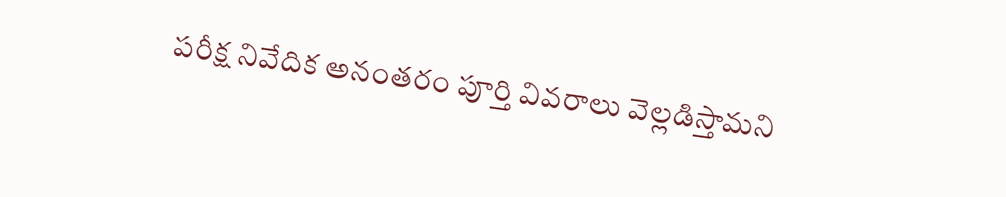పరీక్ష నివేదిక అనంతరం పూర్తి వివరాలు వెల్లడిస్తామని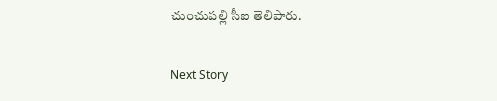చుంచుపల్లి సీఐ తెలిపారు.

Next Story